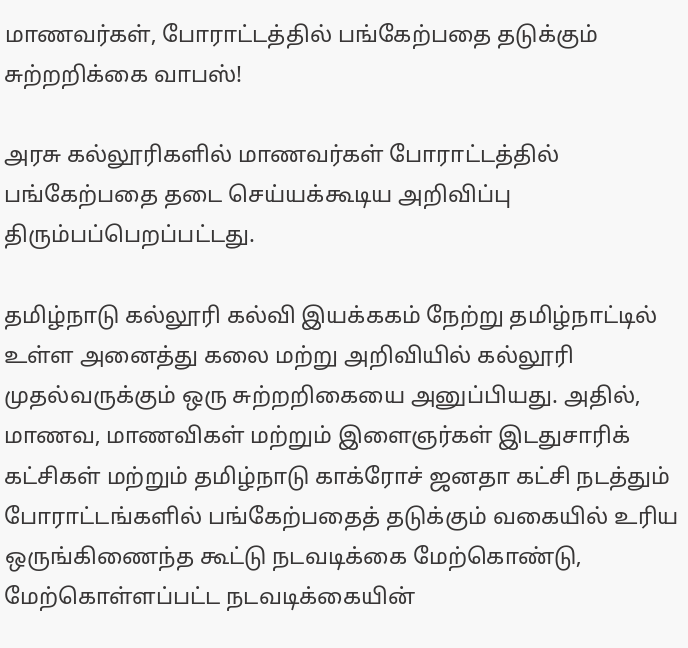மாணவர்கள், போராட்டத்தில் பங்கேற்பதை தடுக்கும் சுற்றறிக்கை வாபஸ்!

அரசு கல்லூரிகளில் மாணவர்கள் போராட்டத்தில் பங்கேற்பதை தடை செய்யக்கூடிய அறிவிப்பு திரும்பப்பெறப்பட்டது.

தமிழ்நாடு கல்லூரி கல்வி இயக்ககம் நேற்று தமிழ்நாட்டில் உள்ள அனைத்து கலை மற்று அறிவியில் கல்லூரி முதல்வருக்கும் ஒரு சுற்றறிகையை அனுப்பியது. அதில், மாணவ, மாணவிகள் மற்றும் இளைஞர்கள் இடதுசாரிக் கட்சிகள் மற்றும் தமிழ்நாடு காக்ரோச் ஜனதா கட்சி நடத்தும் போராட்டங்களில் பங்கேற்பதைத் தடுக்கும் வகையில் உரிய ஒருங்கிணைந்த கூட்டு நடவடிக்கை மேற்கொண்டு, மேற்கொள்ளப்பட்ட நடவடிக்கையின்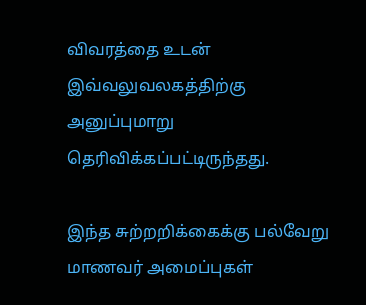விவரத்தை உடன் இவ்வலுவலகத்திற்கு அனுப்புமாறு தெரிவிக்கப்பட்டிருந்தது.

இந்த சுற்றறிக்கைக்கு பல்வேறு மாணவர் அமைப்புகள்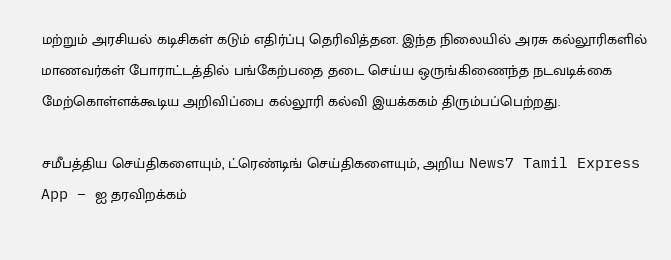மற்றும் அரசியல் கடிசிகள் கடும் எதிர்ப்பு தெரிவித்தன. இந்த நிலையில் அரசு கல்லூரிகளில் மாணவர்கள் போராட்டத்தில் பங்கேற்பதை தடை செய்ய ஒருங்கிணைந்த நடவடிக்கை மேற்கொள்ளக்கூடிய அறிவிப்பை கல்லூரி கல்வி இயக்ககம் திரும்பப்பெற்றது.

சமீபத்திய செய்திகளையும், ட்ரெண்டிங் செய்திகளையும், அறிய News7 Tamil Express App – ஐ தரவிறக்கம்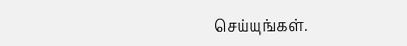செய்யுங்கள்.